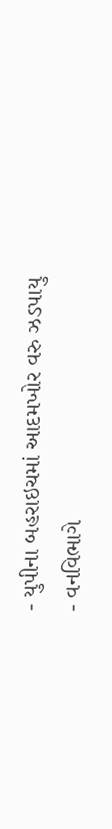- યુપીના બહરાઇચમાં આદમખોર વરુ ઝડપાયુ
- વનવિભાગે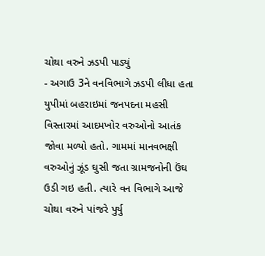ચોથા વરુને ઝડપી પાડ્યું
- અગાઉ 3ને વનવિભાગે ઝડપી લીધા હતા
યુપીમાં બહરાઇમાં જનપદના મહસી વિસ્તારમાં આદમખોર વરુઓનો આતંક જોવા મળ્યો હતો. ગામમાં માનવભક્ષી વરુઓનું ઝૂંડ ઘુસી જતા ગ્રામજનોની ઉંઘ ઉડી ગઇ હતી. ત્યારે વન વિભાગે આજે ચોથા વરુને પાંજરે પુર્યુ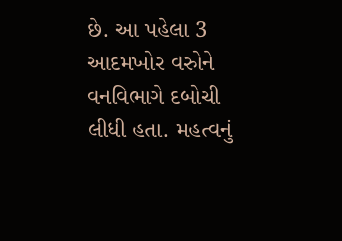છે. આ પહેલા 3 આદમખોર વરુોને વનવિભાગે દબોચી લીધી હતા. મહત્વનું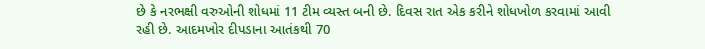છે કે નરભક્ષી વરુઓની શોધમાં 11 ટીમ વ્યસ્ત બની છે. દિવસ રાત એક કરીને શોધખોળ કરવામાં આવી રહી છે. આદમખોર દીપડાના આતંકથી 70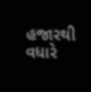હજારથી વધારે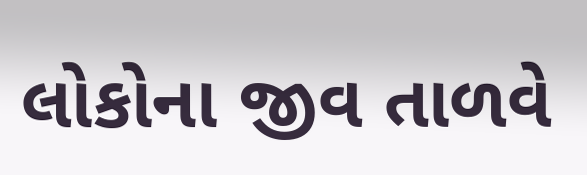લોકોના જીવ તાળવે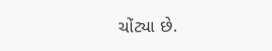ચોંટ્યા છે.